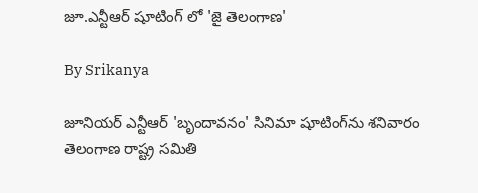జూ.ఎన్టీఆర్ షూటింగ్ లో 'జై తెలంగాణ'

By Srikanya

జూనియర్‌ ఎన్టీఆర్‌ 'బృందావనం' సినిమా షూటింగ్‌ను శనివారం తెలంగాణ రాష్ట్ర సమితి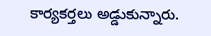కార్యకర్తలు అడ్డుకున్నారు.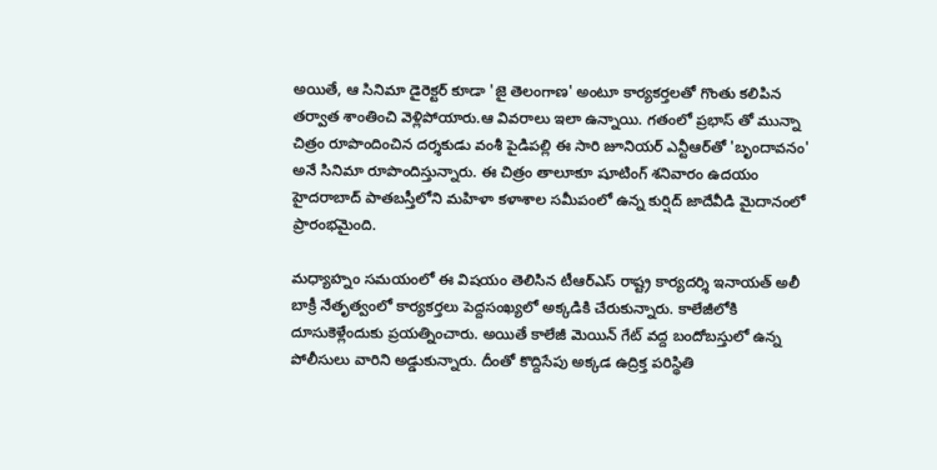అయితే, ఆ సినిమా డైరెక్టర్‌ కూడా 'జై తెలంగాణ' అంటూ కార్యకర్తలతో గొంతు కలిపిన తర్వాత శాంతించి వెళ్లిపోయారు.ఆ వివరాలు ఇలా ఉన్నాయి. గతంలో ప్రభాస్ తో మున్నా చిత్రం రూపొందించిన దర్శకుడు వంశీ పైడిపల్లి ఈ సారి జూనియర్‌ ఎన్టీఆర్‌తో 'బృందావనం' అనే సినిమా రూపొందిస్తున్నారు. ఈ చిత్రం తాలూకూ షూటింగ్ శనివారం ఉదయం హైదరాబాద్‌ పాతబస్తీలోని మహిళా కళాశాల సమీపంలో ఉన్న కుర్షిద్‌ జాదేవీడి మైదానంలో ప్రారంభమైంది.

మధ్యాహ్నం సమయంలో ఈ విషయం తెలిసిన టీఆర్‌ఎస్‌ రాష్ట్ర కార్యదర్శి ఇనాయత్‌ అలీ బాక్రీ నేతృత్వంలో కార్యకర్తలు పెద్దసంఖ్యలో అక్కడికి చేరుకున్నారు. కాలేజీలోకి దూసుకెళ్లేందుకు ప్రయత్నించారు. అయితే కాలేజీ మెయిన్‌ గేట్‌ వద్ద బందోబస్తులో ఉన్న పోలీసులు వారిని అడ్డుకున్నారు. దీంతో కొద్దిసేపు అక్కడ ఉద్రిక్త పరిస్థితి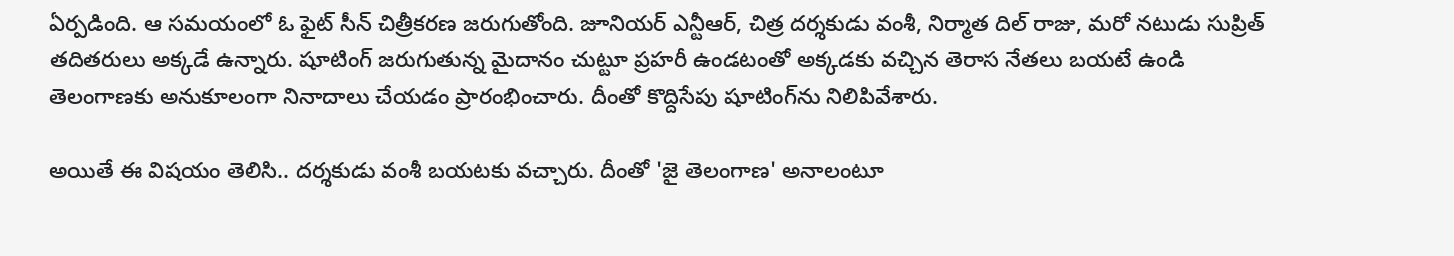ఏర్పడింది. ఆ సమయంలో ఓ ఫైట్‌ సీన్‌ చిత్రీకరణ జరుగుతోంది. జూనియర్‌ ఎన్టీఆర్‌, చిత్ర దర్శకుడు వంశీ, నిర్మాత దిల్‌ రాజు, మరో నటుడు సుప్రిత్‌ తదితరులు అక్కడే ఉన్నారు. షూటింగ్‌ జరుగుతున్న మైదానం చుట్టూ ప్రహరీ ఉండటంతో అక్కడకు వచ్చిన తెరాస నేతలు బయటే ఉండి తెలంగాణకు అనుకూలంగా నినాదాలు చేయడం ప్రారంభించారు. దీంతో కొద్దిసేపు షూటింగ్‌ను నిలిపివేశారు.

అయితే ఈ విషయం తెలిసి.. దర్శకుడు వంశీ బయటకు వచ్చారు. దీంతో 'జై తెలంగాణ' అనాలంటూ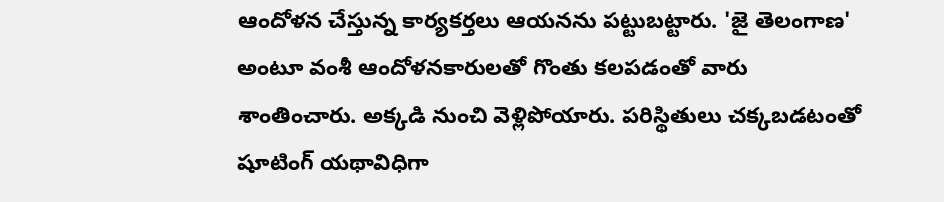ఆందోళన చేస్తున్న కార్యకర్తలు ఆయనను పట్టుబట్టారు. 'జై తెలంగాణ' అంటూ వంశీ ఆందోళనకారులతో గొంతు కలపడంతో వారు శాంతించారు. అక్కడి నుంచి వెళ్లిపోయారు. పరిస్థితులు చక్కబడటంతో షూటింగ్‌ యథావిధిగా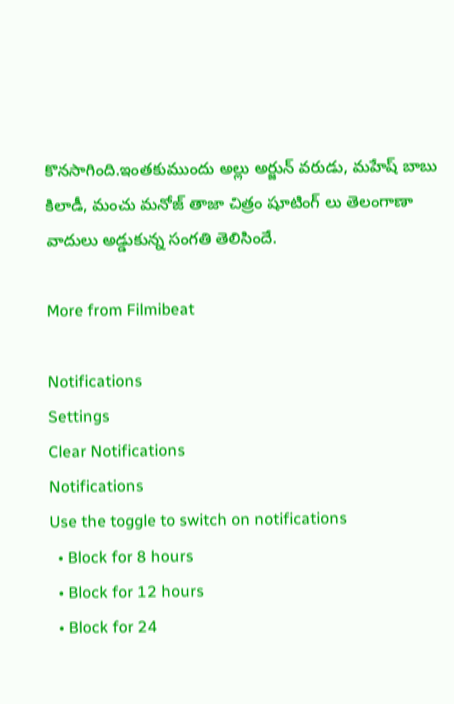కొనసాగింది.ఇంతకుముందు అల్లు అర్జున్ వరుడు, మహేష్ బాబు కిలాడీ, మంచు మనోజ్ తాజా చిత్రం షూటింగ్ లు తెలంగాణా వాదులు అడ్డుకున్న సంగతి తెలిసిందే.

More from Filmibeat

Notifications
Settings
Clear Notifications
Notifications
Use the toggle to switch on notifications
  • Block for 8 hours
  • Block for 12 hours
  • Block for 24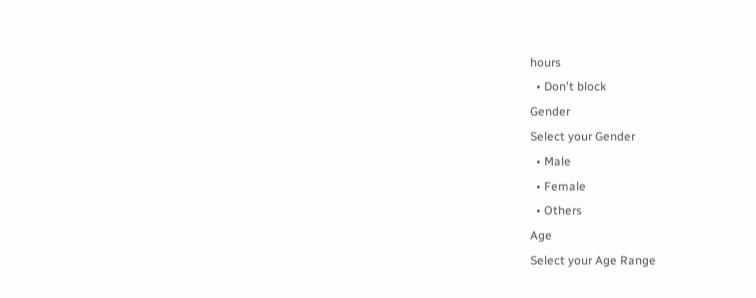hours
  • Don't block
Gender
Select your Gender
  • Male
  • Female
  • Others
Age
Select your Age Range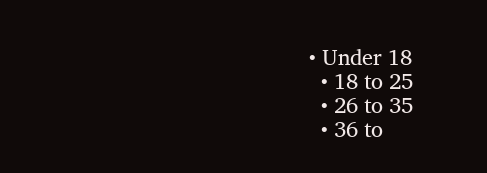• Under 18
  • 18 to 25
  • 26 to 35
  • 36 to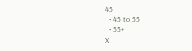45
  • 45 to 55
  • 55+
X